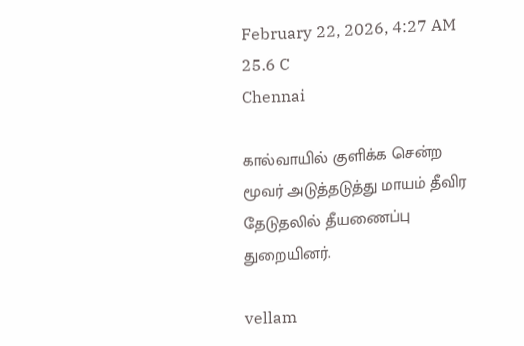February 22, 2026, 4:27 AM
25.6 C
Chennai

கால்வாயில் குளிக்க சென்ற மூவர் அடுத்தடுத்து மாயம் தீவிர தேடுதலில் தீயணைப்பு துறையினர்.

vellam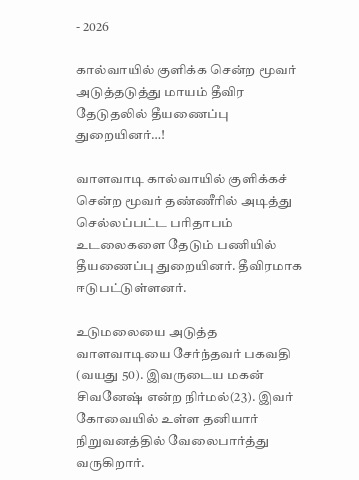- 2026

கால்வாயில் குளிக்க சென்ற மூவர் அடுத்தடுத்து மாயம் தீவிர தேடுதலில் தீயணைப்பு துறையினர்…!

வாளவாடி கால்வாயில் குளிக்கச் சென்ற மூவர் தண்ணீரில் அடித்து செல்லப்பட்ட பரிதாபம் உடலைகளை தேடும் பணியில் தீயணைப்பு துறையினர். தீவிரமாக ஈடுபட்டுள்ளனர்.

உடுமலையை அடுத்த வாளவாடியை சேர்ந்தவர் பகவதி (வயது 50). இவருடைய மகன் சிவனேஷ் என்ற நிர்மல்(23). இவர் கோவையில் உள்ள தனியார் நிறுவனத்தில் வேலைபார்த்து வருகிறார்.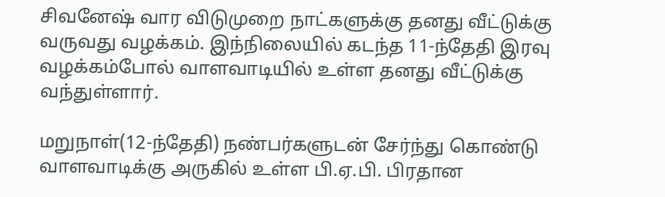சிவனேஷ் வார விடுமுறை நாட்களுக்கு தனது வீட்டுக்கு வருவது வழக்கம். இந்நிலையில் கடந்த 11-ந்தேதி இரவு வழக்கம்போல் வாளவாடியில் உள்ள தனது வீட்டுக்கு வந்துள்ளார்.

மறுநாள்(12-ந்தேதி) நண்பர்களுடன் சேர்ந்து கொண்டு வாளவாடிக்கு அருகில் உள்ள பி.ஏ.பி. பிரதான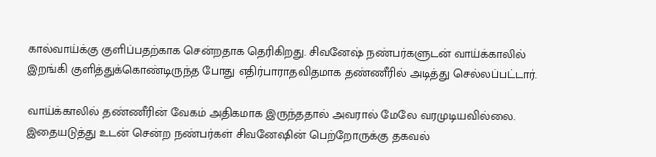கால்வாய்க்கு குளிப்பதற்காக சென்றதாக தெரிகிறது. சிவனேஷ் நண்பர்களுடன் வாய்க்காலில் இறங்கி குளித்துக்கொண்டிருந்த போது எதிர்பாராதவிதமாக தண்ணீரில் அடித்து செல்லப்பட்டார்.

வாய்க்காலில் தண்ணீரின் வேகம் அதிகமாக இருந்ததால் அவரால் மேலே வரமுடியவில்லை. இதையடுத்து உடன் சென்ற நண்பர்கள் சிவனேஷின் பெற்றோருக்கு தகவல்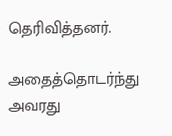தெரிவித்தனர்.

அதைத்தொடர்ந்து அவரது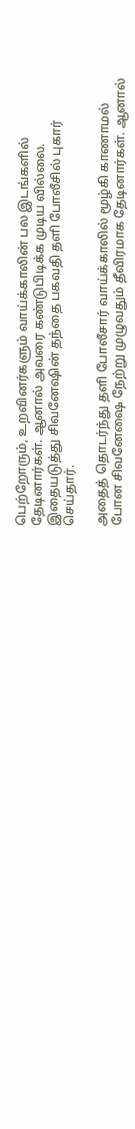பெற்றோரும், உறவினர்களும் வாய்க்காலின் பல இடங்களில் தேடினார்கள். ஆனால் அவரை கண்டுபிடிக்க முடிய வில்லை. இதையடுத்து சிவனேஷின் தந்தை பகவதி தளி போலீசில் புகார் செய்தார்.

அதைத் தொடர்ந்து தளி போலீசார் வாய்க்காலில் மூழ்கி காணாமல் போன சிவனேஷை நேற்று முழுவதும் தீவிரமாக தேடினார்கள். ஆனால்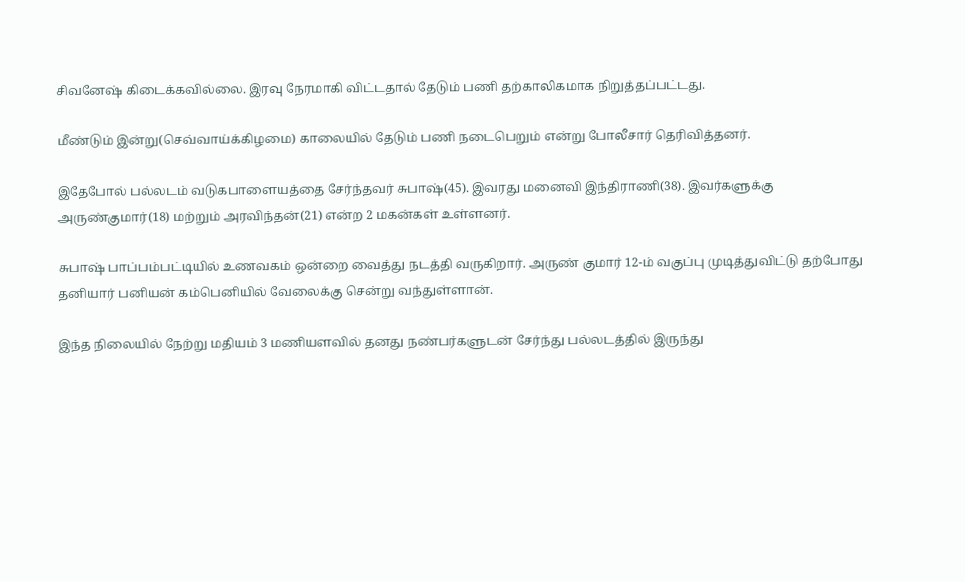சிவனேஷ் கிடைக்கவில்லை. இரவு நேரமாகி விட்டதால் தேடும் பணி தற்காலிகமாக நிறுத்தப்பட்டது.

மீண்டும் இன்று(செவ்வாய்க்கிழமை) காலையில் தேடும் பணி நடைபெறும் என்று போலீசார் தெரிவித்தனர்.

இதேபோல் பல்லடம் வடுகபாளையத்தை சேர்ந்தவர் சுபாஷ்(45). இவரது மனைவி இந்திராணி(38). இவர்களுக்கு அருண்குமார்(18) மற்றும் அரவிந்தன்(21) என்ற 2 மகன்கள் உள்ளனர்.

சுபாஷ் பாப்பம்பட்டியில் உணவகம் ஒன்றை வைத்து நடத்தி வருகிறார். அருண் குமார் 12-ம் வகுப்பு முடித்துவிட்டு தற்போது தனியார் பனியன் கம்பெனியில் வேலைக்கு சென்று வந்துள்ளான்.

இந்த நிலையில் நேற்று மதியம் 3 மணியளவில் தனது நண்பர்களுடன் சேர்ந்து பல்லடத்தில் இருந்து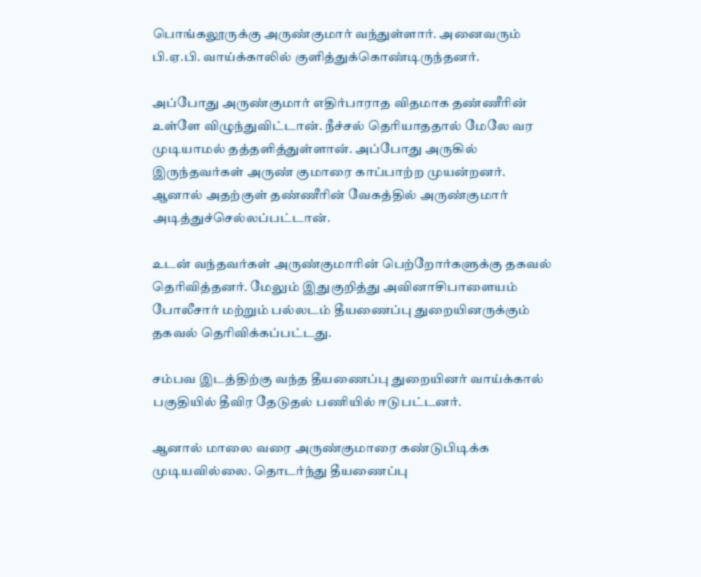பொங்கலூருக்கு அருண்குமார் வந்துள்ளார். அனைவரும் பி.ஏ.பி. வாய்க்காலில் குளித்துக்கொண்டிருந்தனர்.

அப்போது அருண்குமார் எதிர்பாராத விதமாக தண்ணீரின் உள்ளே விழுந்துவிட்டான். நீச்சல் தெரியாததால் மேலே வர முடியாமல் தத்தளித்துள்ளான். அப்போது அருகில் இருந்தவர்கள் அருண் குமாரை காப்பாற்ற முயன்றனர். ஆனால் அதற்குள் தண்ணீரின் வேகத்தில் அருண்குமார் அடித்துச்செல்லப்பட்டான்.

உடன் வந்தவர்கள் அருண்குமாரின் பெற்றோர்களுக்கு தகவல் தெரிவித்தனர். மேலும் இதுகுறித்து அவினாசிபாளையம் போலீசார் மற்றும் பல்லடம் தீயணைப்பு துறையினருக்கும் தகவல் தெரிவிக்கப்பட்டது.

சம்பவ இடத்திற்கு வந்த தீயணைப்பு துறையினர் வாய்க்கால் பகுதியில் தீவிர தேடுதல் பணியில் ஈடுபட்டனர்.

ஆனால் மாலை வரை அருண்குமாரை கண்டுபிடிக்க முடியவில்லை. தொடர்ந்து தீயணைப்பு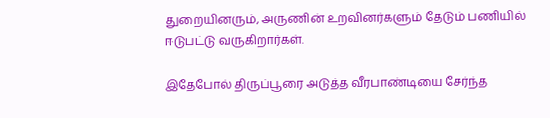துறையினரும், அருணின் உறவினர்களும் தேடும் பணியில் ஈடுபட்டு வருகிறார்கள்.

இதேபோல் திருப்பூரை அடுத்த வீரபாண்டியை சேர்ந்த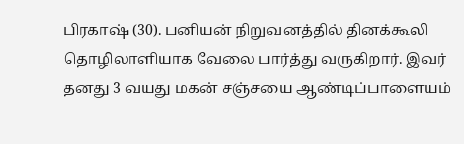பிரகாஷ் (30). பனியன் நிறுவனத்தில் தினக்கூலி தொழிலாளியாக வேலை பார்த்து வருகிறார். இவர் தனது 3 வயது மகன் சஞ்சயை ஆண்டிப்பாளையம்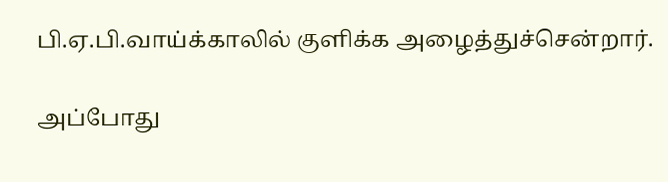பி.ஏ.பி.வாய்க்காலில் குளிக்க அழைத்துச்சென்றார்.

அப்போது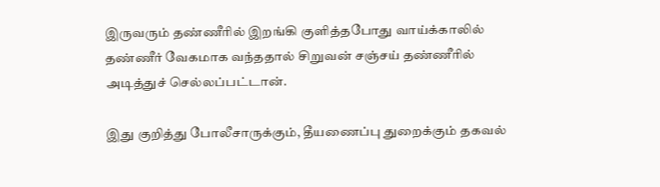இருவரும் தண்ணீரில் இறங்கி குளித்தபோது வாய்க்காலில் தண்ணீர் வேகமாக வந்ததால் சிறுவன் சஞ்சய் தண்ணீரில் அடித்துச் செல்லப்பட்டான்.

இது குறித்து போலீசாருக்கும், தீயணைப்பு துறைக்கும் தகவல்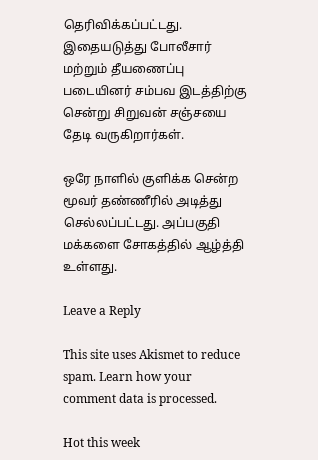தெரிவிக்கப்பட்டது. இதையடுத்து போலீசார் மற்றும் தீயணைப்பு படையினர் சம்பவ இடத்திற்கு சென்று சிறுவன் சஞ்சயை தேடி வருகிறார்கள்.

ஒரே நாளில் குளிக்க சென்ற மூவர் தண்ணீரில் அடித்து செல்லப்பட்டது. அப்பகுதி மக்களை சோகத்தில் ஆழ்த்தி உள்ளது.

Leave a Reply

This site uses Akismet to reduce spam. Learn how your comment data is processed.

Hot this week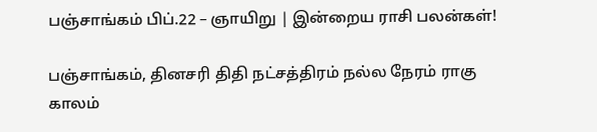பஞ்சாங்கம் பிப்.22 – ஞாயிறு | இன்றைய ராசி பலன்கள்!

பஞ்சாங்கம், தினசரி திதி நட்சத்திரம் நல்ல நேரம் ராகு காலம்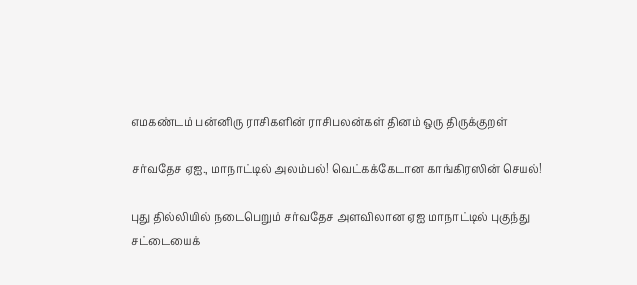எமகண்டம் பன்னிரு ராசிகளின் ராசிபலன்கள் தினம் ஒரு திருக்குறள்

சர்வதேச ஏஐ., மாநாட்டில் அலம்பல்! வெட்கக்கேடான காங்கிரஸின் செயல்!

புது தில்லியில் நடைபெறும் சர்வதேச அளவிலான ஏஐ மாநாட்டில் புகுந்து சட்டையைக்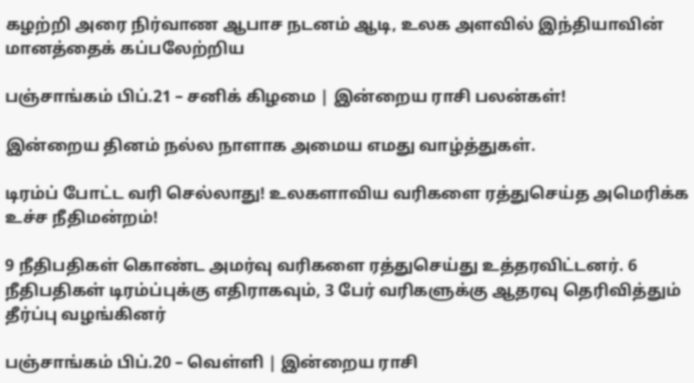கழற்றி அரை நிர்வாண ஆபாச நடனம் ஆடி, உலக அளவில் இந்தியாவின் மானத்தைக் கப்பலேற்றிய

பஞ்சாங்கம் பிப்.21 – சனிக் கிழமை | இன்றைய ராசி பலன்கள்!

இன்றைய தினம் நல்ல நாளாக அமைய எமது வாழ்த்துகள்.

டிரம்ப் போட்ட வரி செல்லாது! உலகளாவிய வரிகளை ரத்துசெய்த அமெரிக்க உச்ச நீதிமன்றம்!

9 நீதிபதிகள் கொண்ட அமர்வு வரிகளை ரத்துசெய்து உத்தரவிட்டனர். 6 நீதிபதிகள் டிரம்ப்புக்கு எதிராகவும், 3 பேர் வரிகளுக்கு ஆதரவு தெரிவித்தும் தீர்ப்பு வழங்கினர்

பஞ்சாங்கம் பிப்.20 – வெள்ளி | இன்றைய ராசி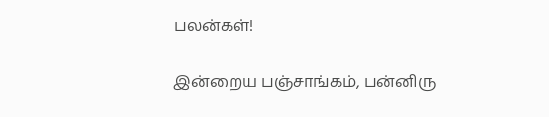பலன்கள்!

இன்றைய பஞ்சாங்கம், பன்னிரு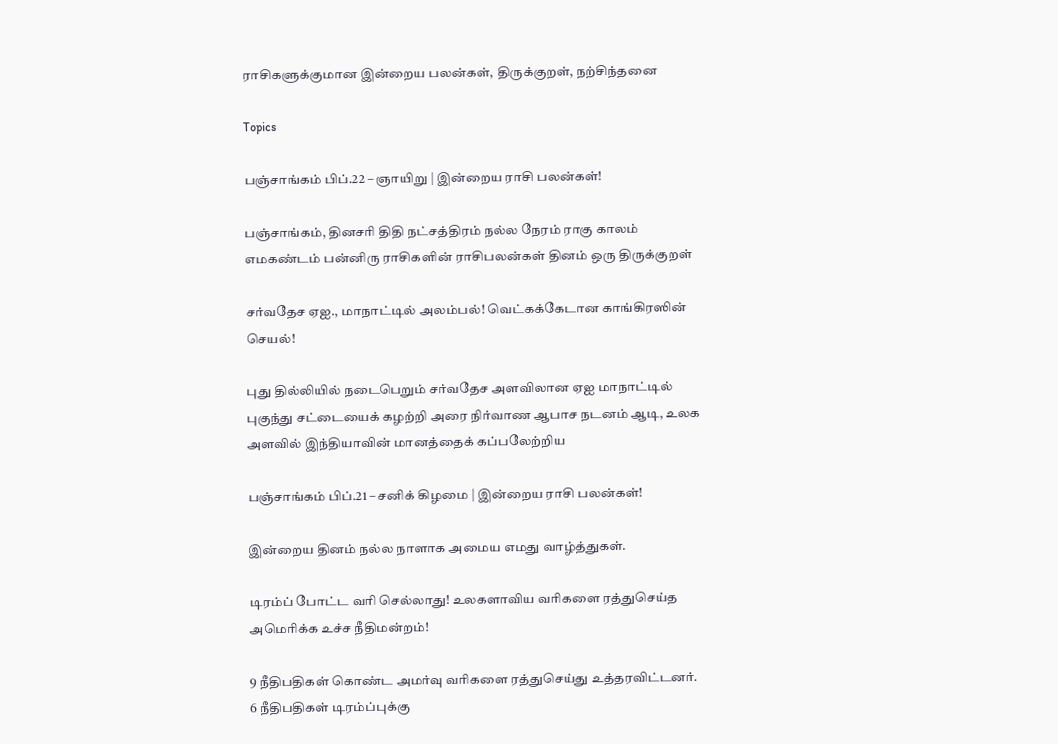ராசிகளுக்குமான இன்றைய பலன்கள், திருக்குறள், நற்சிந்தனை

Topics

பஞ்சாங்கம் பிப்.22 – ஞாயிறு | இன்றைய ராசி பலன்கள்!

பஞ்சாங்கம், தினசரி திதி நட்சத்திரம் நல்ல நேரம் ராகு காலம் எமகண்டம் பன்னிரு ராசிகளின் ராசிபலன்கள் தினம் ஒரு திருக்குறள்

சர்வதேச ஏஐ., மாநாட்டில் அலம்பல்! வெட்கக்கேடான காங்கிரஸின் செயல்!

புது தில்லியில் நடைபெறும் சர்வதேச அளவிலான ஏஐ மாநாட்டில் புகுந்து சட்டையைக் கழற்றி அரை நிர்வாண ஆபாச நடனம் ஆடி, உலக அளவில் இந்தியாவின் மானத்தைக் கப்பலேற்றிய

பஞ்சாங்கம் பிப்.21 – சனிக் கிழமை | இன்றைய ராசி பலன்கள்!

இன்றைய தினம் நல்ல நாளாக அமைய எமது வாழ்த்துகள்.

டிரம்ப் போட்ட வரி செல்லாது! உலகளாவிய வரிகளை ரத்துசெய்த அமெரிக்க உச்ச நீதிமன்றம்!

9 நீதிபதிகள் கொண்ட அமர்வு வரிகளை ரத்துசெய்து உத்தரவிட்டனர். 6 நீதிபதிகள் டிரம்ப்புக்கு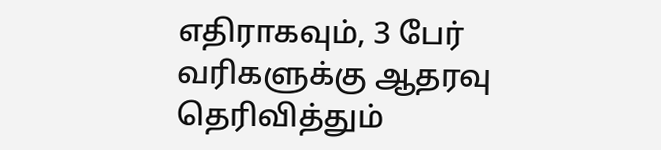எதிராகவும், 3 பேர் வரிகளுக்கு ஆதரவு தெரிவித்தும்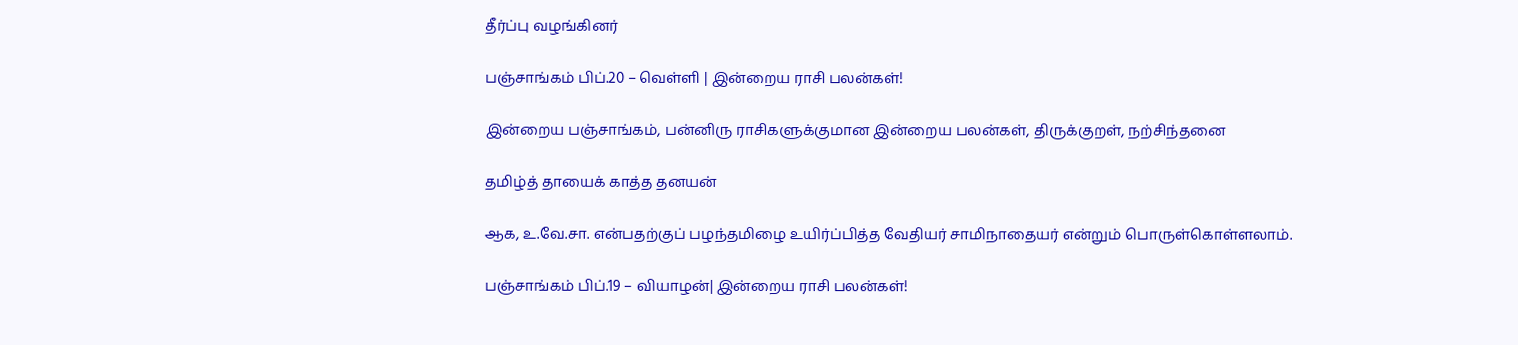தீர்ப்பு வழங்கினர்

பஞ்சாங்கம் பிப்.20 – வெள்ளி | இன்றைய ராசி பலன்கள்!

இன்றைய பஞ்சாங்கம், பன்னிரு ராசிகளுக்குமான இன்றைய பலன்கள், திருக்குறள், நற்சிந்தனை

தமிழ்த் தாயைக் காத்த தனயன்

ஆக, உ.வே.சா. என்பதற்குப் பழந்தமிழை உயிர்ப்பித்த வேதியர் சாமிநாதையர் என்றும் பொருள்கொள்ளலாம்.

பஞ்சாங்கம் பிப்.19 – வியாழன்| இன்றைய ராசி பலன்கள்!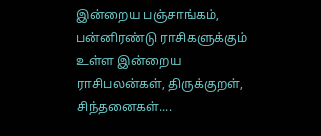இன்றைய பஞ்சாங்கம், பன்னிரண்டு ராசிகளுக்கும் உள்ள இன்றைய ராசிபலன்கள், திருக்குறள், சிந்தனைகள்....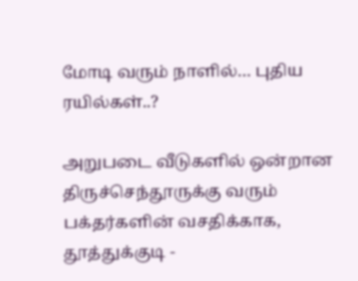மோடி வரும் நாளில்… புதிய ரயில்கள்..?

அறுபடை வீடுகளில் ஒன்றான திருச்செந்தூருக்கு வரும் பக்தர்களின் வசதிக்காக, தூத்துக்குடி -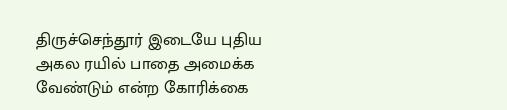திருச்செந்தூர் இடையே புதிய அகல ரயில் பாதை அமைக்க வேண்டும் என்ற கோரிக்கை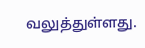வலுத்துள்ளது.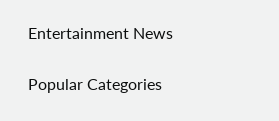Entertainment News

Popular Categories